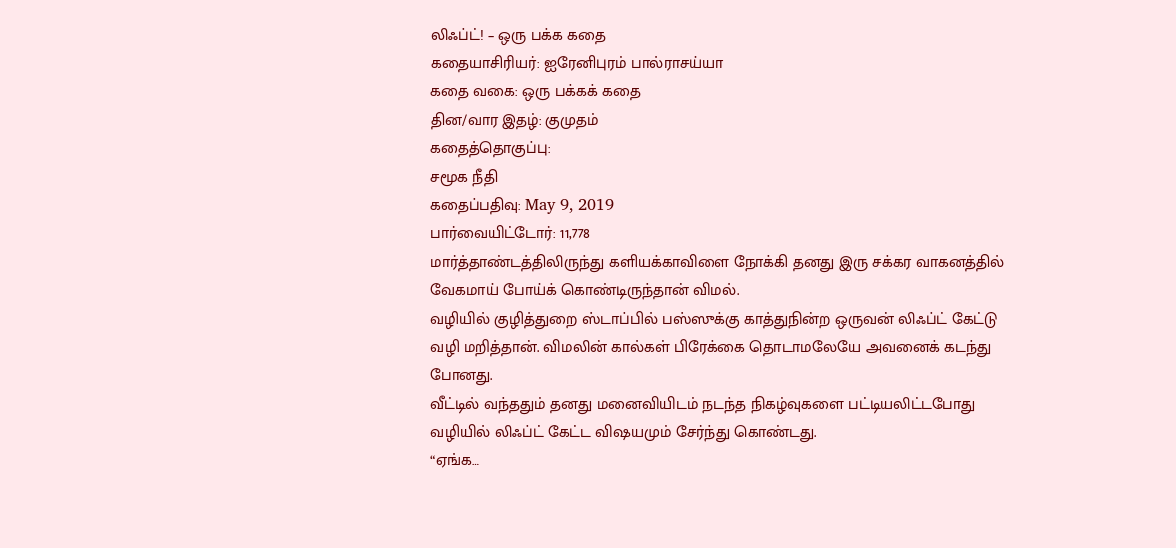லிஃப்ட்! – ஒரு பக்க கதை
கதையாசிரியர்: ஐரேனிபுரம் பால்ராசய்யா
கதை வகை: ஒரு பக்கக் கதை
தின/வார இதழ்: குமுதம்
கதைத்தொகுப்பு:
சமூக நீதி
கதைப்பதிவு: May 9, 2019
பார்வையிட்டோர்: 11,778
மார்த்தாண்டத்திலிருந்து களியக்காவிளை நோக்கி தனது இரு சக்கர வாகனத்தில் வேகமாய் போய்க் கொண்டிருந்தான் விமல்.
வழியில் குழித்துறை ஸ்டாப்பில் பஸ்ஸுக்கு காத்துநின்ற ஒருவன் லிஃப்ட் கேட்டு வழி மறித்தான். விமலின் கால்கள் பிரேக்கை தொடாமலேயே அவனைக் கடந்து போனது.
வீட்டில் வந்ததும் தனது மனைவியிடம் நடந்த நிகழ்வுகளை பட்டியலிட்டபோது வழியில் லிஃப்ட் கேட்ட விஷயமும் சேர்ந்து கொண்டது.
“ஏங்க…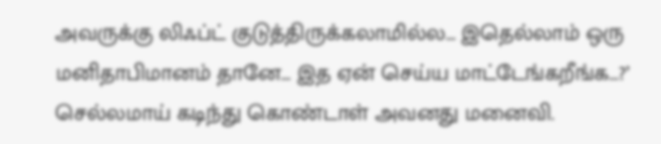அவருக்கு லிஃப்ட் குடுத்திருக்கலாமில்ல… இதெல்லாம் ஒரு மனிதாபிமானம் தானே… இத ஏன் செய்ய மாட்டேங்கறீங்க…?’ செல்லமாய் கடிந்து கொண்டாள் அவனது மனைவி.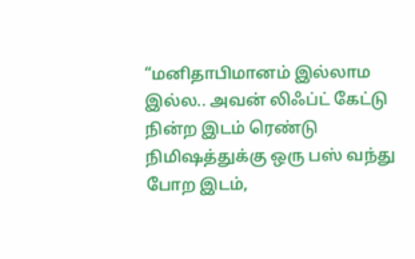“மனிதாபிமானம் இல்லாம இல்ல.. அவன் லிஃப்ட் கேட்டு நின்ற இடம் ரெண்டு நிமிஷத்துக்கு ஒரு பஸ் வந்து போற இடம்,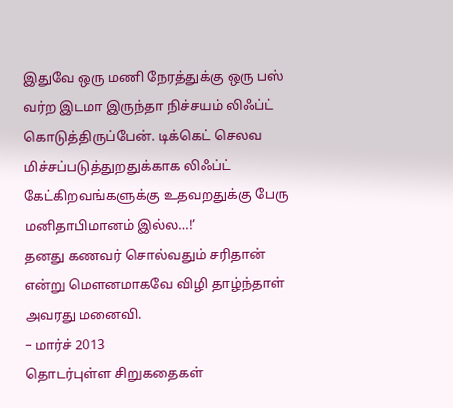இதுவே ஒரு மணி நேரத்துக்கு ஒரு பஸ் வர்ற இடமா இருந்தா நிச்சயம் லிஃப்ட் கொடுத்திருப்பேன். டிக்கெட் செலவ மிச்சப்படுத்துறதுக்காக லிஃப்ட் கேட்கிறவங்களுக்கு உதவறதுக்கு பேரு மனிதாபிமானம் இல்ல…!’
தனது கணவர் சொல்வதும் சரிதான் என்று மௌனமாகவே விழி தாழ்ந்தாள் அவரது மனைவி.
– மார்ச் 2013
தொடர்புள்ள சிறுகதைகள்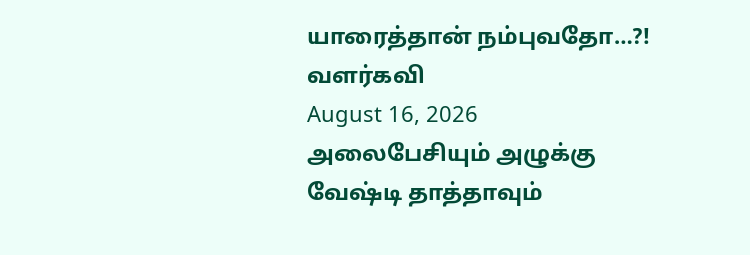யாரைத்தான் நம்புவதோ…?!
வளர்கவி
August 16, 2026
அலைபேசியும் அழுக்கு வேஷ்டி தாத்தாவும்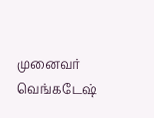முனைவர் வெங்கடேஷ்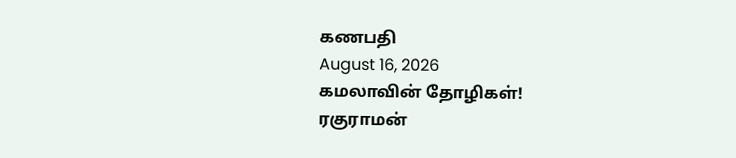கணபதி
August 16, 2026
கமலாவின் தோழிகள்!
ரகுராமன்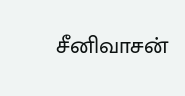சீனிவாசன்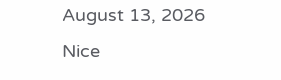August 13, 2026
Nice